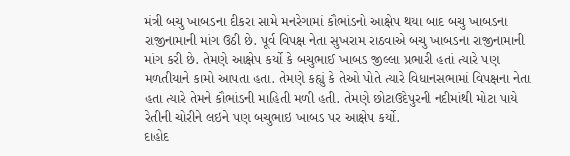મંત્રી બચુ ખાબડના દીકરા સામે મનરેગામાં કૌભાંડનો આક્ષેપ થયા બાદ બચુ ખાબડના રાજીનામાની માંગ ઉઠી છે. પૂર્વ વિપક્ષ નેતા સુખરામ રાઠવાએ બચુ ખાબડના રાજીનામાની માંગ કરી છે. તેમણે આક્ષેપ કર્યો કે બચુભાઈ ખાબડ જીલ્લા પ્રભારી હતાં ત્યારે પણ મળતીયાને કામો આપતા હતા. તેમણે કહ્યું કે તેઓ પોતે ત્યારે વિધાનસભામાં વિપક્ષના નેતા હતા ત્યારે તેમને કૌભાંડની માહિતી મળી હતી. તેમણે છોટાઉદેપુરની નદીમાંથી મોટા પાયે રેતીની ચોરીને લઇને પણ બચુભાઇ ખાબડ પર આક્ષેપ કર્યો.
દાહોદ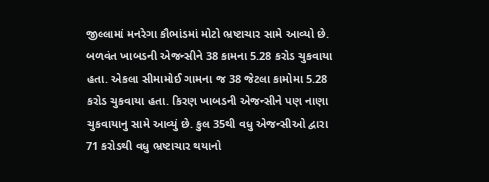જીલ્લામાં મનરેગા કૌભાંડમાં મોટો ભ્રષ્ટાચાર સામે આવ્યો છે. બળવંત ખાબડની એજન્સીને 38 કામના 5.28 કરોડ ચુકવાયા હતા. એકલા સીમામોઈ ગામના જ 38 જેટલા કામોમા 5.28 કરોડ ચુકવાયા હતા. કિરણ ખાબડની એજન્સીને પણ નાણા ચુકવાયાનુ સામે આવ્યું છે. કુલ 35થી વધુ એજન્સીઓ દ્વારા 71 કરોડથી વધુ ભ્રષ્ટાચાર થયાનો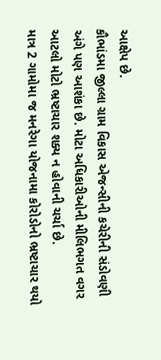આક્ષેપ છે.
કૌભાંડમા જીલ્લા ગ્રામ વિકાસ એજન્સીની કચેરીની સંડોવણી અંગે પણ આશંકા છે. મોટા અધિકારીઓની મીલિભગત વગર આટલો મોટો ભ્રષ્ટાચાર શક્ય ન હોવાની ચર્ચા છે.
માત્ર 2 ગામોમા જ મનરેગા યોજનામા કોરોડોનો ભ્રષ્ટાચાર થયો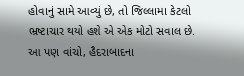હોવાનું સામે આવ્યું છે, તો જિલ્લામા કેટલો ભ્રષ્ટાચાર થયો હશે એ એક મોટો સવાલ છે.
આ પણ વાંચો, હૈદરાબાદના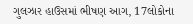ગુલઝાર હાઉસમાં ભીષણ આગ, 17લોકોના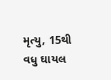મૃત્યુ, 15થી વધુ ઘાયલ